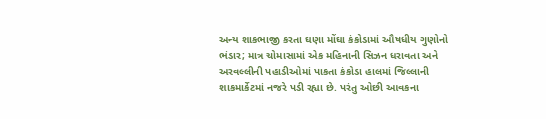અન્ય શાકભાજી કરતા ઘણા મોંઘા કંકોડામાં ઔષધીય ગુણોનો ભંડાર; માત્ર ચોમાસામાં એક મહિનાની સિઝન ધરાવતા અને અરવલ્લીની પહાડીઓમાં પાકતા કંકોડા હાલમાં જિલ્લાની શાકમાર્કેટમાં નજરે પડી રહ્યા છે. પરંતુ ઓછી આવકના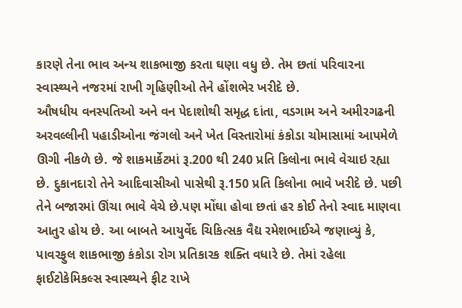કારણે તેના ભાવ અન્ય શાકભાજી કરતા ઘણા વધુ છે. તેમ છતાં પરિવારના સ્વાસ્થ્યને નજરમાં રાખી ગૃહિણીઓ તેને હોંશભેર ખરીદે છે.
ઔષધીય વનસ્પતિઓ અને વન પેદાશોથી સમૃદ્ધ દાંતા, વડગામ અને અમીરગઢની અરવલ્લીની પહાડીઓના જંગલો અને ખેત વિસ્તારોમાં કંકોડા ચોમાસામાં આપમેળે ઊગી નીકળે છે. જે શાકમાર્કેટમાં રૂ.200 થી 240 પ્રતિ કિલોના ભાવે વેચાઇ રહ્યા છે. દુકાનદારો તેને આદિવાસીઓ પાસેથી રૂ.150 પ્રતિ કિલોના ભાવે ખરીદે છે. પછી તેને બજારમાં ઊંચા ભાવે વેચે છે.પણ મોંઘા હોવા છતાં હર કોઈ તેનો સ્વાદ માણવા આતુર હોય છે. આ બાબતે આયુર્વેદ ચિકિત્સક વૈદ્ય રમેશભાઈએ જણાવ્યું કે, પાવરફુલ શાકભાજી કંકોડા રોગ પ્રતિકારક શક્તિ વધારે છે. તેમાં રહેલા ફાઈટોકેમિકલ્સ સ્વાસ્થ્યને ફીટ રાખે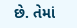છે. તેમાં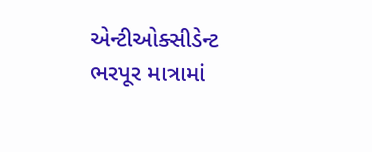એન્ટીઓક્સીડેન્ટ ભરપૂર માત્રામાં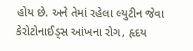હોય છે. અને તેમાં રહેલા લ્યુટીન જેવા કેરોટોનાઈડ્સ આંખના રોગ, હૃદય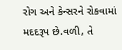રોગ અને કેન્સરને રોકવામાં મદદરૂપ છે.વળી, તે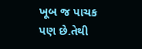ખૂબ જ પાચક પણ છે.તેથી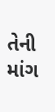તેની માંગ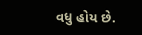વધુ હોય છે.